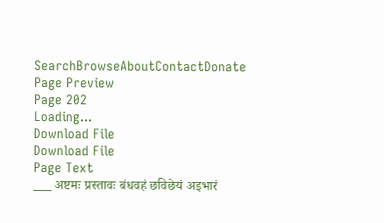SearchBrowseAboutContactDonate
Page Preview
Page 202
Loading...
Download File
Download File
Page Text
___ अष्टमः प्रस्तावः बंधवहं छविछेयं अइभारं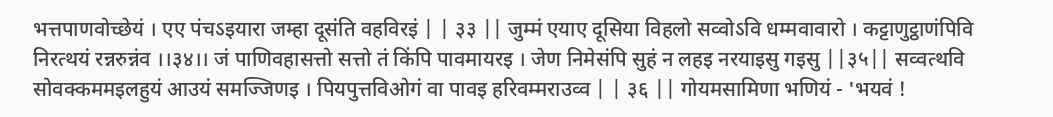भत्तपाणवोच्छेयं । एए पंचऽइयारा जम्हा दूसंति वहविरइं | | ३३ || जुम्मं एयाए दूसिया विहलो सव्वोऽवि धम्मवावारो । कट्टाणुट्ठाणंपिवि निरत्थयं रन्नरुन्नंव ।।३४।। जं पाणिवहासत्तो सत्तो तं किंपि पावमायरइ । जेण निमेसंपि सुहं न लहइ नरयाइसु गइसु ||३५|| सव्वत्थवि सोवक्कममइलहुयं आउयं समज्जिणइ । पियपुत्तविओगं वा पावइ हरिवम्मराउव्व | | ३६ || गोयमसामिणा भणियं - 'भयवं !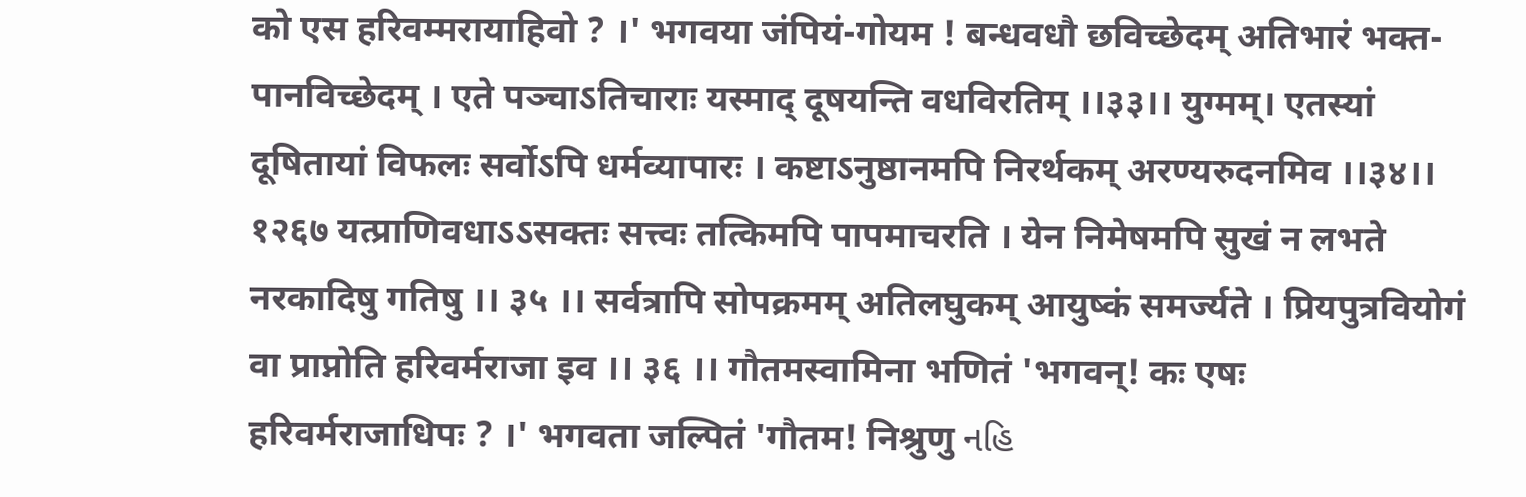को एस हरिवम्मरायाहिवो ? ।' भगवया जंपियं-गोयम ! बन्धवधौ छविच्छेदम् अतिभारं भक्त-पानविच्छेदम् । एते पञ्चाऽतिचाराः यस्माद् दूषयन्ति वधविरतिम् ।।३३।। युग्मम्। एतस्यां दूषितायां विफलः सर्वोऽपि धर्मव्यापारः । कष्टाऽनुष्ठानमपि निरर्थकम् अरण्यरुदनमिव ।।३४।। १२६७ यत्प्राणिवधाऽऽसक्तः सत्त्वः तत्किमपि पापमाचरति । येन निमेषमपि सुखं न लभते नरकादिषु गतिषु ।। ३५ ।। सर्वत्रापि सोपक्रमम् अतिलघुकम् आयुष्कं समर्ज्यते । प्रियपुत्रवियोगं वा प्राप्नोति हरिवर्मराजा इव ।। ३६ ।। गौतमस्वामिना भणितं 'भगवन्! कः एषः हरिवर्मराजाधिपः ? ।' भगवता जल्पितं 'गौतम! निश्रुणु નહિ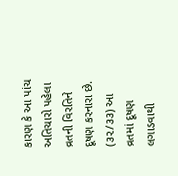કારણ કે આ પાંચ અતિચારો પહેલા વ્રતની વિરતિને દૂષણ કરનારા છે. (૩૨/૩૩) આ વ્રતમાં દૂષણ લગાડવાથી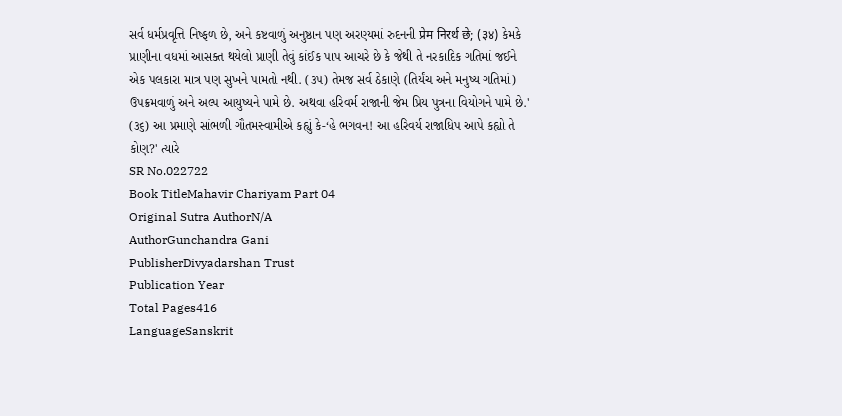સર્વ ધર્મપ્રવૃત્તિ નિષ્ફળ છે, અને કષ્ટવાળું અનુષ્ઠાન પણ અરણ્યમાં રુદનની प्रेम निरर्थ छे; (३४) કેમકે પ્રાણીના વધમાં આસક્ત થયેલો પ્રાણી તેવું કાંઈક પાપ આચરે છે કે જેથી તે નરકાદિક ગતિમાં જઈને એક પલકારા માત્ર પણ સુખને પામતો નથી. (૩૫) તેમજ સર્વ ઠેકાણે (તિર્યંચ અને મનુષ્ય ગતિમાં) ઉપક્રમવાળું અને અલ્પ આયુષ્યને પામે છે. અથવા હરિવર્મ રાજાની જેમ પ્રિય પુત્રના વિયોગને પામે છે.' (૩૬) આ પ્રમાણે સાંભળી ગૌતમસ્વામીએ કહ્યું કે-‘હે ભગવન! આ હરિવર્ય રાજાધિપ આપે કહ્યો તે કોણ?' ત્યારે
SR No.022722
Book TitleMahavir Chariyam Part 04
Original Sutra AuthorN/A
AuthorGunchandra Gani
PublisherDivyadarshan Trust
Publication Year
Total Pages416
LanguageSanskrit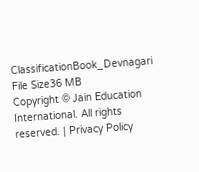ClassificationBook_Devnagari
File Size36 MB
Copyright © Jain Education International. All rights reserved. | Privacy Policy